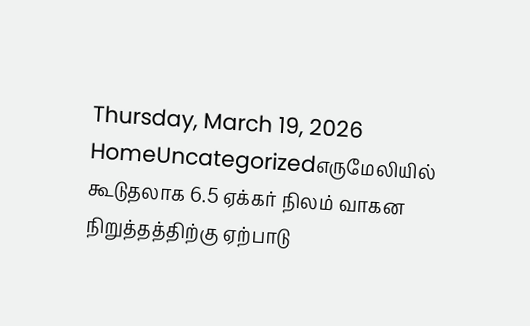Thursday, March 19, 2026
HomeUncategorizedஎருமேலியில் கூடுதலாக 6.5 ஏக்கர் நிலம் வாகன நிறுத்தத்திற்கு ஏற்பாடு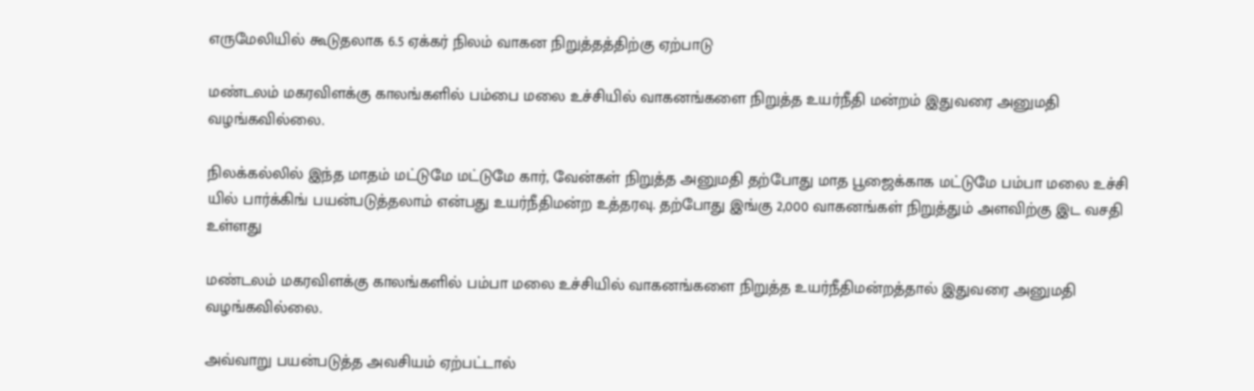எருமேலியில் கூடுதலாக 6.5 ஏக்கர் நிலம் வாகன நிறுத்தத்திற்கு ஏற்பாடு

மண்டலம் மகரவிளக்கு காலங்களில் பம்பை மலை உச்சியில் வாகனங்களை நிறுத்த உயர்நீதி மன்றம் இதுவரை அனுமதி வழங்கவில்லை.

நிலக்கல்லில் இந்த மாதம் மட்டுமே மட்டுமே கார், வேன்கள் நிறுத்த அனுமதி தற்போது மாத பூஜைக்காக மட்டுமே பம்பா மலை உச்சி யில் பார்க்கிங் பயன்படுத்தலாம் என்பது உயர்நீதிமன்ற உத்தரவு. தற்போது இங்கு 2,000 வாகனங்கள் நிறுத்தும் அளவிற்கு இட வசதி உள்ளது

மண்டலம் மகரவிளக்கு காலங்களில் பம்பா மலை உச்சியில் வாகனங்களை நிறுத்த உயர்நீதிமன்றத்தால் இதுவரை அனுமதி வழங்கவில்லை.

அவ்வாறு பயன்படுத்த அவசியம் ஏற்பட்டால்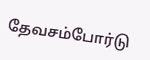தேவசம்போர்டு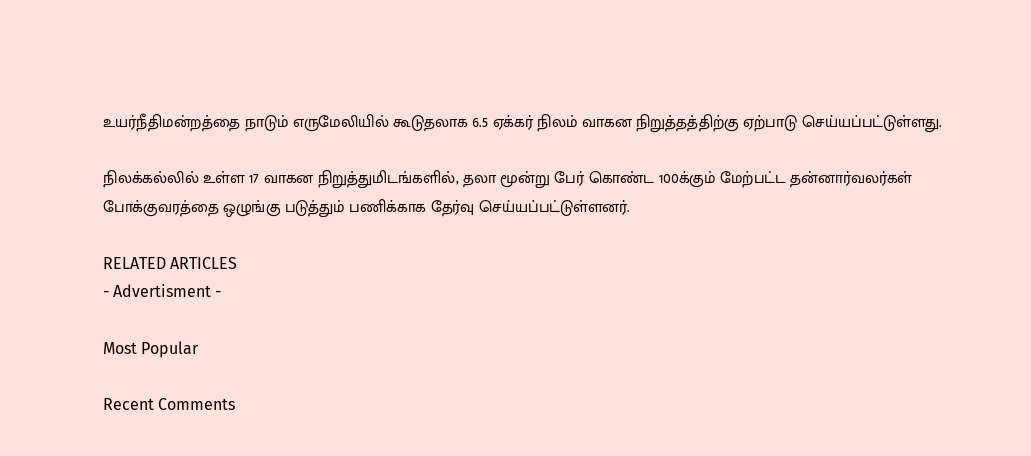உயர்நீதிமன்றத்தை நாடும் எருமேலியில் கூடுதலாக 6.5 ஏக்கர் நிலம் வாகன நிறுத்தத்திற்கு ஏற்பாடு செய்யப்பட்டுள்ளது.

நிலக்கல்லில் உள்ள 17 வாகன நிறுத்துமிடங்களில், தலா மூன்று பேர் கொண்ட 100க்கும் மேற்பட்ட தன்னார்வலர்கள் போக்குவரத்தை ஒழுங்கு படுத்தும் பணிக்காக தேர்வு செய்யப்பட்டுள்ளனர்.

RELATED ARTICLES
- Advertisment -

Most Popular

Recent Comments